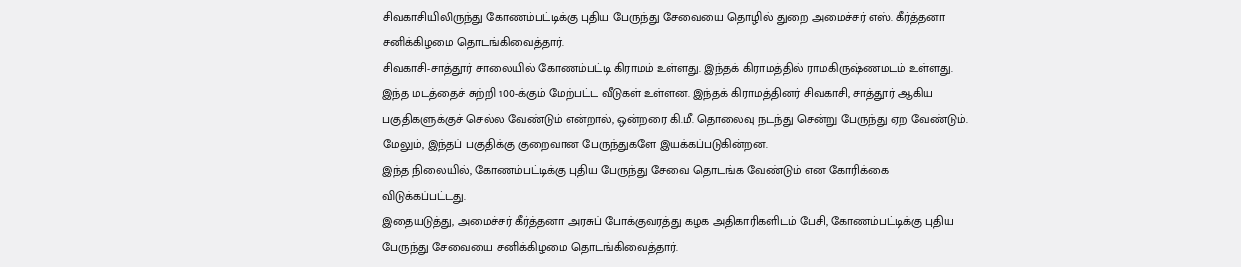சிவகாசியிலிருந்து கோணம்பட்டிக்கு புதிய பேருந்து சேவையை தொழில் துறை அமைச்சர் எஸ். கீர்த்தனா சனிக்கிழமை தொடங்கிவைத்தார்.
சிவகாசி-சாத்தூர் சாலையில் கோணம்பட்டி கிராமம் உள்ளது. இந்தக் கிராமத்தில் ராமகிருஷ்ணமடம் உள்ளது. இந்த மடத்தைச் சுற்றி 100-க்கும் மேற்பட்ட வீடுகள் உள்ளன. இந்தக் கிராமத்தினர் சிவகாசி, சாத்தூர் ஆகிய பகுதிகளுக்குச் செல்ல வேண்டும் என்றால், ஒன்றரை கி.மீ. தொலைவு நடந்து சென்று பேருந்து ஏற வேண்டும். மேலும், இந்தப் பகுதிக்கு குறைவான பேருந்துகளே இயக்கப்படுகின்றன.
இந்த நிலையில், கோணம்பட்டிக்கு புதிய பேருந்து சேவை தொடங்க வேண்டும் என கோரிக்கை விடுக்கப்பட்டது.
இதையடுத்து, அமைச்சர் கீர்த்தனா அரசுப் போக்குவரத்து கழக அதிகாரிகளிடம் பேசி, கோணம்பட்டிக்கு புதிய பேருந்து சேவையை சனிக்கிழமை தொடங்கிவைத்தார்.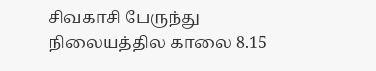சிவகாசி பேருந்து நிலையத்தில காலை 8.15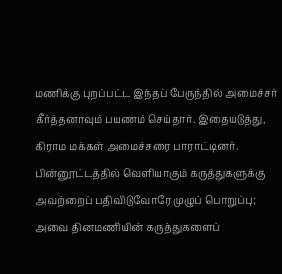மணிக்கு புறப்பட்ட இந்தப் பேருந்தில் அமைச்சர் கீர்த்தனாவும் பயணம் செய்தார். இதையடுத்து, கிராம மக்கள் அமைச்சரை பாராட்டினர்.
பின்னூட்டத்தில் வெளியாகும் கருத்துகளுக்கு அவற்றைப் பதிவிடுவோரே முழுப் பொறுப்பு; அவை தினமணியின் கருத்துகளைப்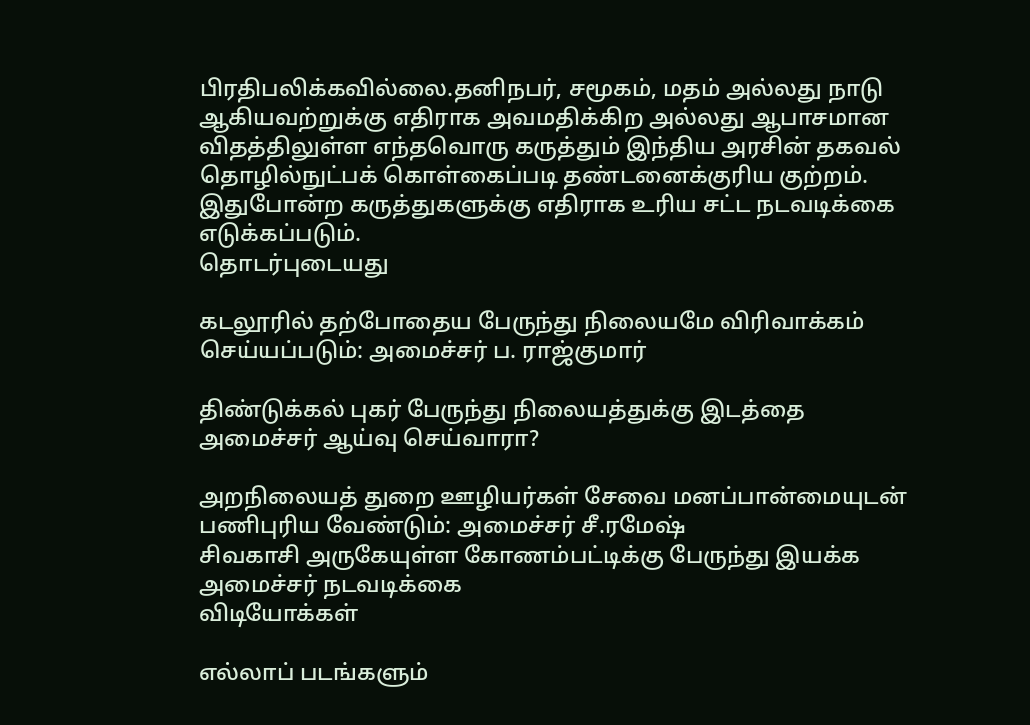பிரதிபலிக்கவில்லை.தனிநபர், சமூகம், மதம் அல்லது நாடு ஆகியவற்றுக்கு எதிராக அவமதிக்கிற அல்லது ஆபாசமான விதத்திலுள்ள எந்தவொரு கருத்தும் இந்திய அரசின் தகவல் தொழில்நுட்பக் கொள்கைப்படி தண்டனைக்குரிய குற்றம். இதுபோன்ற கருத்துகளுக்கு எதிராக உரிய சட்ட நடவடிக்கை எடுக்கப்படும்.
தொடர்புடையது

கடலூரில் தற்போதைய பேருந்து நிலையமே விரிவாக்கம் செய்யப்படும்: அமைச்சர் ப. ராஜ்குமார்

திண்டுக்கல் புகர் பேருந்து நிலையத்துக்கு இடத்தை அமைச்சர் ஆய்வு செய்வாரா?

அறநிலையத் துறை ஊழியர்கள் சேவை மனப்பான்மையுடன் பணிபுரிய வேண்டும்: அமைச்சர் சீ.ரமேஷ்
சிவகாசி அருகேயுள்ள கோணம்பட்டிக்கு பேருந்து இயக்க அமைச்சர் நடவடிக்கை
விடியோக்கள்

எல்லாப் படங்களும்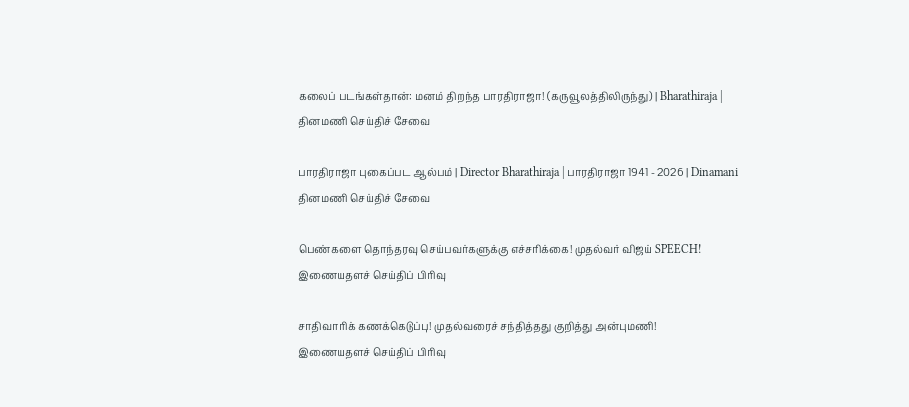கலைப் படங்கள்தான்: மனம் திறந்த பாரதிராஜா! (கருவூலத்திலிருந்து) | Bharathiraja |
தினமணி செய்திச் சேவை

பாரதிராஜா புகைப்பட ஆல்பம் | Director Bharathiraja | பாரதிராஜா 1941 - 2026 | Dinamani
தினமணி செய்திச் சேவை

பெண்களை தொந்தரவு செய்பவர்களுக்கு எச்சரிக்கை! முதல்வர் விஜய் SPEECH!
இணையதளச் செய்திப் பிரிவு

சாதிவாரிக் கணக்கெடுப்பு! முதல்வரைச் சந்தித்தது குறித்து அன்புமணி!
இணையதளச் செய்திப் பிரிவு